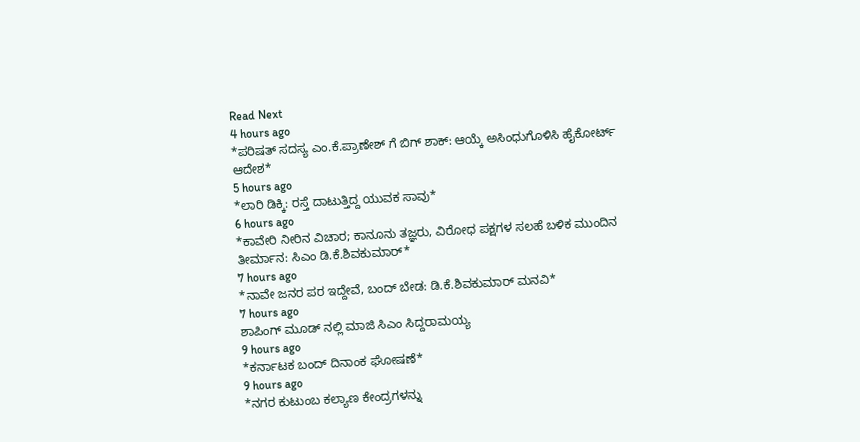Read Next
4 hours ago
*ಪರಿಷತ್ ಸದಸ್ಯ ಎಂ.ಕೆ.ಪ್ರಾಣೇಶ್ ಗೆ ಬಿಗ್ ಶಾಕ್: ಆಯ್ಕೆ ಅಸಿಂಧುಗೊಳಿಸಿ ಹೈಕೋರ್ಟ್ ಆದೇಶ*
5 hours ago
*ಲಾರಿ ಡಿಕ್ಕಿ: ರಸ್ತೆ ದಾಟುತ್ತಿದ್ದ ಯುವಕ ಸಾವು*
6 hours ago
*ಕಾವೇರಿ ನೀರಿನ ವಿಚಾರ; ಕಾನೂನು ತಜ್ಞರು, ವಿರೋಧ ಪಕ್ಷಗಳ ಸಲಹೆ ಬಳಿಕ ಮುಂದಿನ ತೀರ್ಮಾನ: ಸಿಎಂ ಡಿ.ಕೆ.ಶಿವಕುಮಾರ್*
7 hours ago
*ನಾವೇ ಜನರ ಪರ ಇದ್ದೇವೆ, ಬಂದ್ ಬೇಡ: ಡಿ.ಕೆ.ಶಿವಕುಮಾರ್ ಮನವಿ*
7 hours ago
ಶಾಪಿಂಗ್ ಮೂಡ್ ನಲ್ಲಿ ಮಾಜಿ ಸಿಎಂ ಸಿದ್ದರಾಮಯ್ಯ
9 hours ago
*ಕರ್ನಾಟಕ ಬಂದ್ ದಿನಾಂಕ ಘೋಷಣೆ*
9 hours ago
*ನಗರ ಕುಟುಂಬ ಕಲ್ಯಾಣ ಕೇಂದ್ರಗಳನ್ನು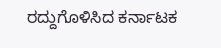ರದ್ದುಗೊಳಿಸಿದ ಕರ್ನಾಟಕ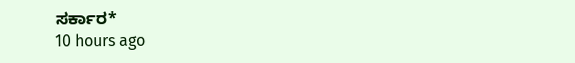ಸರ್ಕಾರ*
10 hours ago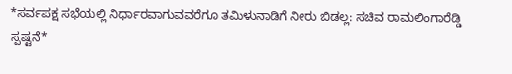*ಸರ್ವಪಕ್ಷ ಸಭೆಯಲ್ಲಿ ನಿರ್ಧಾರವಾಗುವವರೆಗೂ ತಮಿಳುನಾಡಿಗೆ ನೀರು ಬಿಡಲ್ಲ: ಸಚಿವ ರಾಮಲಿಂಗಾರೆಡ್ಡಿ ಸ್ಪಷ್ಟನೆ*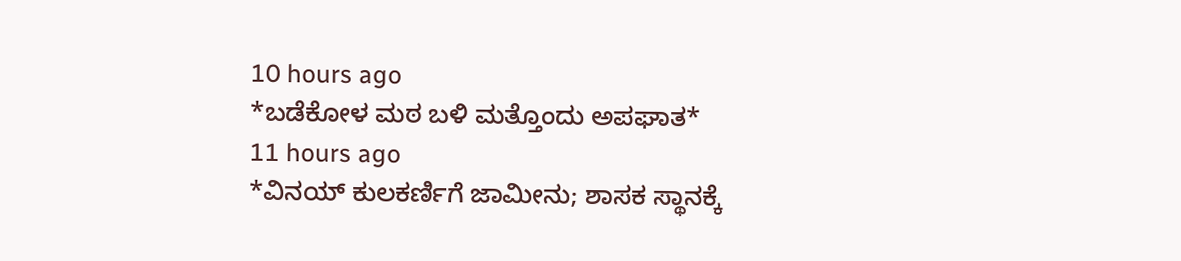10 hours ago
*ಬಡೆಕೋಳ ಮಠ ಬಳಿ ಮತ್ತೊಂದು ಅಪಘಾತ*
11 hours ago
*ವಿನಯ್ ಕುಲಕರ್ಣಿಗೆ ಜಾಮೀನು; ಶಾಸಕ ಸ್ಥಾನಕ್ಕೆ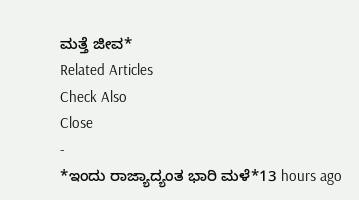ಮತ್ತೆ ಜೀವ*
Related Articles
Check Also
Close
-
*ಇಂದು ರಾಜ್ಯಾದ್ಯಂತ ಭಾರಿ ಮಳೆ*13 hours ago